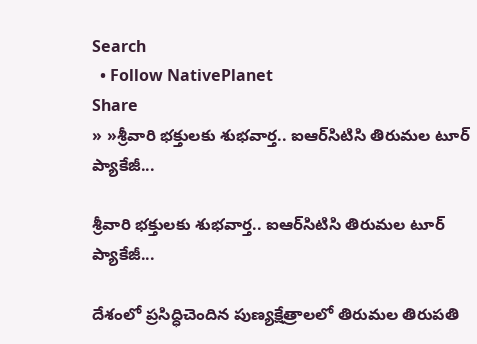Search
  • Follow NativePlanet
Share
» »శ్రీ‌వారి భక్తులకు శుభ‌వార్త‌.. ఐఆర్‌సిటిసి తిరుమ‌ల టూర్ ప్యాకేజీ...

శ్రీ‌వారి భక్తులకు శుభ‌వార్త‌.. ఐఆర్‌సిటిసి తిరుమ‌ల టూర్ ప్యాకేజీ...

దేశంలో ప్ర‌సిద్ధిచెందిన పుణ్య‌క్షేత్రాల‌లో తిరుమ‌ల తిరుప‌తి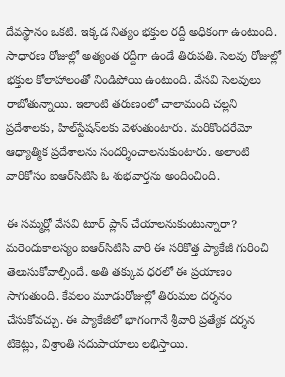దేవ‌స్థానం ఒక‌టి. ఇక్క‌డ నిత్యం భ‌క్తుల ర‌ద్దీ అధికంగా ఉంటుంది. సాధార‌ణ రోజుల్లో అత్యంత ర‌ద్దీగా ఉండే తిరుప‌తి. సెల‌వు రోజుల్లో భ‌క్తుల కోలాహాలంతో నిండిపోయి ఉంటుంది. వేస‌వి సెల‌వులు రాబోతున్నాయి. ఇలాంటి త‌రుణంలో చాలామంది చ‌ల్ల‌ని ప్ర‌దేశాల‌కు, హిల్‌స్టేష‌న్‌ల‌కు వెళుతుంటారు. మ‌రికొంద‌రేమో ఆధ్యాత్మిక ప్ర‌దేశాల‌ను సంద‌ర్శించాల‌నుకుంటారు. అలాంటి వారికోసం ఐఆర్‌సిటిసి ఓ శుభవార్త‌ను అందించింది.

ఈ సమ్మర్లో వేస‌వి టూర్ ప్లాన్ చేయాల‌నుకుంటున్నారా? మ‌రెందుకాల‌స్యం ఐఆర్‌సిటిసి వారి ఈ స‌రికొత్త ప్యాకేజీ గురించి తెలుసుకోవాల్సిందే. అతి త‌క్కువ ధర‌లో ఈ ప్ర‌యాణం సాగుతుంది. కేవ‌లం మూడురోజుల్లో తిరుమ‌ల దర్శ‌నం చేసుకోవ‌చ్చు. ఈ ప్యాకేజీలో భాగంగానే శ్రీవారి ప్రత్యేక దర్శన టికెట్లు, విశ్రాంతి సదుపాయాలు లభిస్తాయి.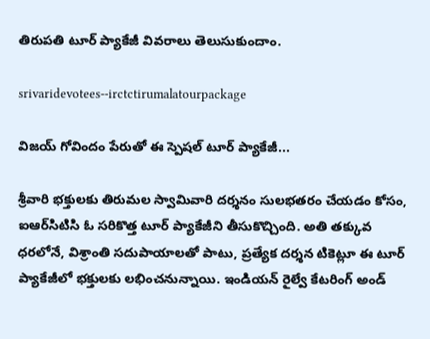తిరుప‌తి టూర్ ప్యాకేజీ వివ‌రాలు తెలుసుకుందాం.

srivaridevotees--irctctirumalatourpackage

విజయ్ గోవిందం పేరుతో ఈ స్పెషల్ టూర్ ప్యాకేజీ...

శ్రీ‌వారి భ‌క్తుల‌కు తిరుమ‌ల స్వామివారి దర్శనం సులభతరం చేయడం కోసం, ఐఆర్‌సిటిసి ఓ సరికొత్త టూర్ ప్యాకేజీని తీసుకొచ్చింది. అతి తక్కువ ధరలోనే, విశ్రాంతి సదుపాయాలతో పాటు, ప్రత్యేక దర్శన టికెట్లూ ఈ టూర్ ప్యాకేజీలో భ‌క్తుల‌కు ల‌భించ‌నున్నాయి. ఇండియన్‌ రైల్వే కేటరింగ్‌ అండ్‌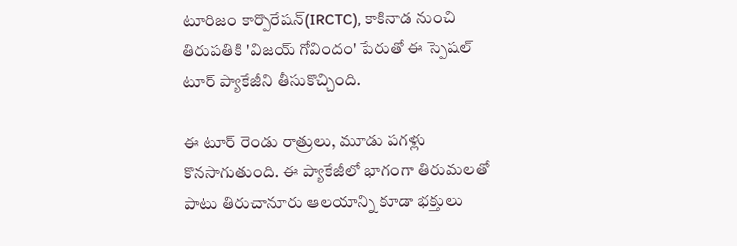టూరిజం కార్పొరేషన్‌(IRCTC), కాకినాడ నుంచి తిరుపతికి 'విజయ్ గోవిందం' పేరుతో ఈ స్పెషల్ టూర్ ప్యాకేజీని తీసుకొచ్చింది.

ఈ టూర్ రెండు రాత్రులు, మూడు పగళ్లు కొన‌సాగుతుంది. ఈ ప్యాకేజీలో భాగంగా తిరుమలతో పాటు తిరుచానూరు ఆలయాన్ని కూడా భక్తులు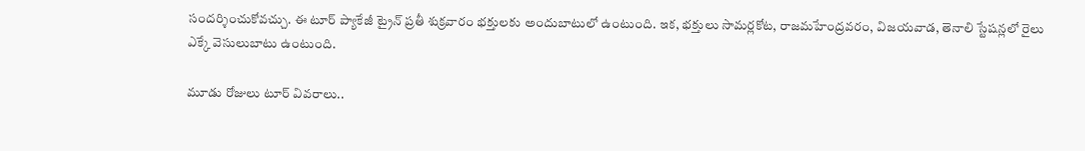సందర్శించుకోవచ్చు. ఈ టూర్ ప్యాకేజీ ట్రైన్ ప్రతీ శుక్రవారం భ‌క్తుల‌కు అందుబాటులో ఉంటుంది. ఇక‌, భ‌క్తులు సామర్లకోట, రాజమహేంద్రవరం, విజయవాడ, తెనాలి స్టేషన్లలో రైలు ఎక్కే వెసులుబాటు ఉంటుంది.

మూడు రోజులు టూర్ వివ‌రాలు..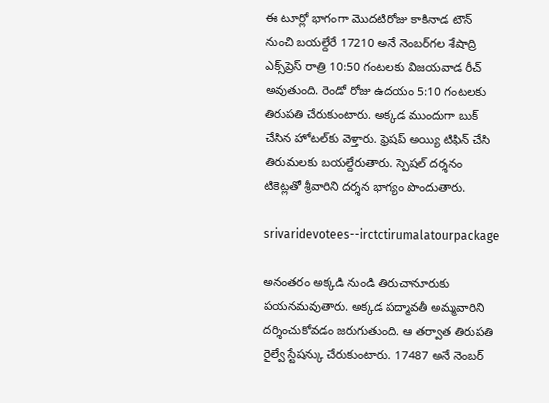ఈ టూర్లో భాగంగా మొదటిరోజు కాకినాడ టౌన్‌ నుంచి బయల్దేరే 17210 అనే నెంబ‌ర్‌గ‌ల శేషాద్రి ఎక్స్‌ప్రెస్ రాత్రి 10:50 గంటలకు విజయవాడ రీచ్ అవుతుంది. రెండో రోజు ఉద‌యం 5:10 గంటలకు తిరుపతి చేరుకుంటారు. అక్కడ ముందుగా బుక్‌ చేసిన హోటల్‌కు వెళ్తారు. ఫ్రెషప్ అయ్యి టిఫిన్‌ చేసి తిరుమలకు బయల్దేరుతారు. స్పెషల్ దర్శనం టికెట్లతో శ్రీ‌వారిని దర్శ‌న భాగ్యం పొందుతారు.

srivaridevotees--irctctirumalatourpackage

అనంత‌రం అక్క‌డి నుండి తిరుచానూరుకు పయనమవుతారు. అక్కడ పద్మావతీ అమ్మవారిని దర్శించుకోవ‌డం జ‌రుగుతుంది. ఆ త‌ర్వాత తిరుపతి రైల్వే స్టేషన్కు చేరుకుంటారు. 17487 అనే నెంబ‌ర్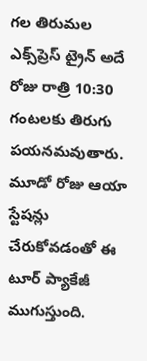గల తిరుమల ఎక్స్‌ప్రెస్‌ ట్రైన్‌ అదే రోజు రాత్రి 10:30 గంటలకు తిరుగు పయనమవుతారు. మూడో రోజు ఆయా స్టేషన్లు చేరుకోవడంతో ఈ టూర్ ప్యాకేజీ ముగుస్తుంది.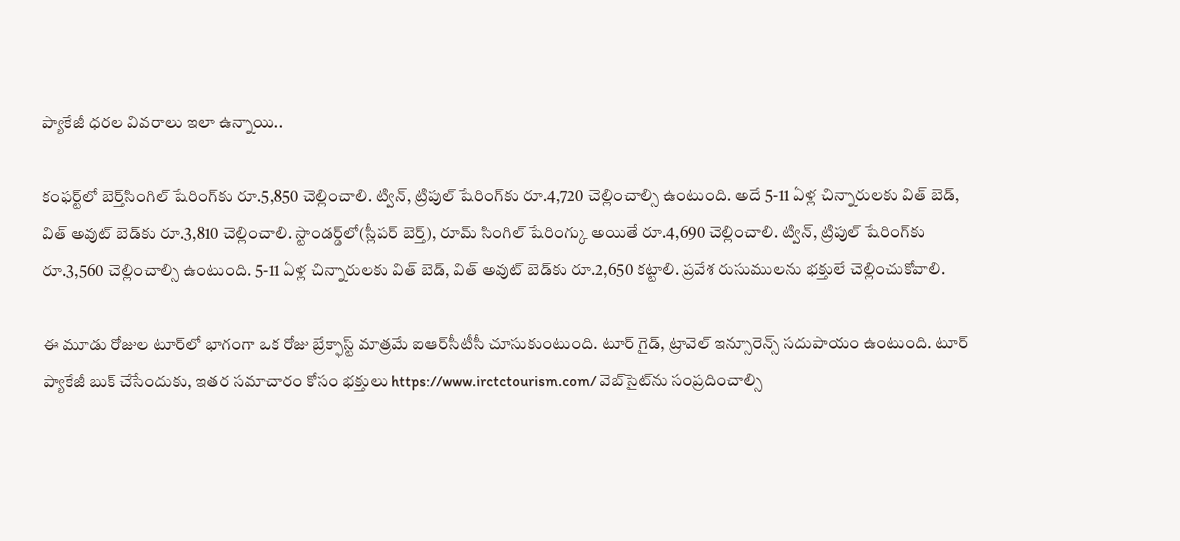ప్యాకేజీ ధ‌ర‌ల వివ‌రాలు ఇలా ఉన్నాయి..

కంఫర్ట్‌లో బెర్త్‌సింగిల్ షేరింగ్‌కు రూ.5,850 చెల్లించాలి. ట్విన్, ట్రిపుల్‌ షేరింగ్‌కు రూ.4,720 చెల్లించాల్సి ఉంటుంది. అదే 5-11 ఏళ్ల చిన్నారులకు విత్ బెడ్‌, విత్ అవుట్ బెడ్‌కు రూ.3,810 చెల్లించాలి. స్టాండర్డ్‌లో(స్లీపర్‌ బెర్త్‌), రూమ్‌ సింగిల్ షేరింగ్కు అయితే రూ.4,690 చెల్లించాలి. ట్విన్, ట్రిపుల్‌ షేరింగ్‌కు రూ.3,560 చెల్లించాల్సి ఉంటుంది. 5-11 ఏళ్ల చిన్నారులకు విత్ బెడ్‌, విత్ అవుట్ బెడ్‌కు రూ.2,650 కట్టాలి. ప్రవేశ రుసుములను భక్తులే చెల్లించుకోవాలి.

ఈ మూడు రోజుల టూర్‌లో భాగంగా ఒక రోజు బ్రేక్ఫాస్ట్ మాత్రమే ఐఆర్‌సీటీసీ చూసుకుంటుంది. టూర్‌ గైడ్, ట్రావెల్ ఇన్సూరెన్స్ సదుపాయం ఉంటుంది. టూర్ ప్యాకేజీ బుక్ చేసేందుకు, ఇత‌ర స‌మాచారం కోసం భ‌క్తులు https://www.irctctourism.com/ వెబ్‌సైట్‌ను సంప్ర‌దించాల్సి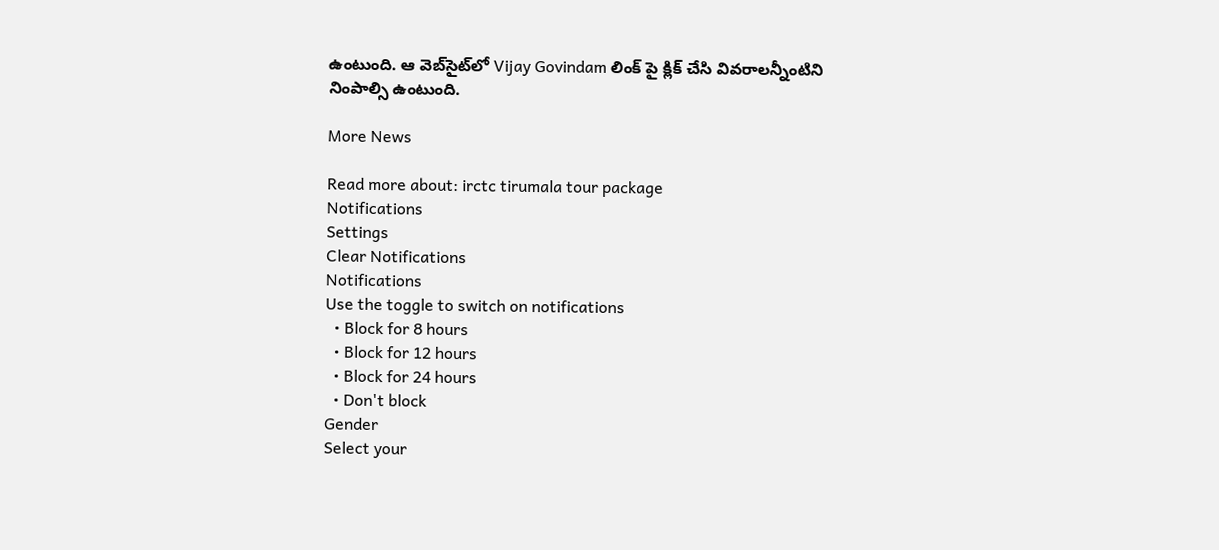ఉంటుంది. ఆ వెబ్‌సైట్‌లో Vijay Govindam లింక్ పై క్లిక్ చేసి వివరాలన్నీంటిని నింపాల్సి ఉంటుంది.

More News

Read more about: irctc tirumala tour package
Notifications
Settings
Clear Notifications
Notifications
Use the toggle to switch on notifications
  • Block for 8 hours
  • Block for 12 hours
  • Block for 24 hours
  • Don't block
Gender
Select your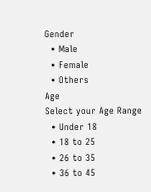Gender
  • Male
  • Female
  • Others
Age
Select your Age Range
  • Under 18
  • 18 to 25
  • 26 to 35
  • 36 to 45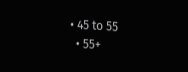• 45 to 55
  • 55+